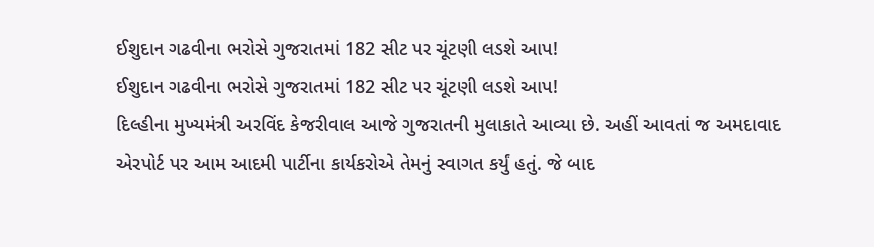ઈશુદાન ગઢવીના ભરોસે ગુજરાતમાં 182 સીટ પર ચૂંટણી લડશે આપ!
ઈશુદાન ગઢવીના ભરોસે ગુજરાતમાં 182 સીટ પર ચૂંટણી લડશે આપ!
દિલ્હીના મુખ્યમંત્રી અરવિંદ કેજરીવાલ આજે ગુજરાતની મુલાકાતે આવ્યા છે. અહીં આવતાં જ અમદાવાદ એરપોર્ટ પર આમ આદમી પાર્ટીના કાર્યકરોએ તેમનું સ્વાગત કર્યું હતું. જે બાદ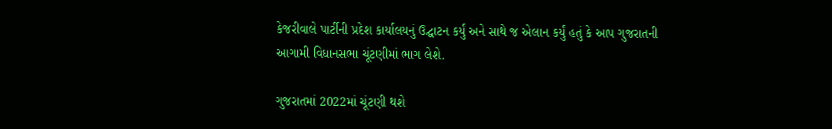કેજરીવાલે પાર્ટીની પ્રદેશ કાર્યાલયનું ઉદ્ઘાટન કર્યું અને સાથે જ એલાન કર્યું હતું કે આપ ગુજરાતની આગામી વિધાનસભા ચૂંટણીમાં ભાગ લેશે.

ગુજરાતમાં 2022માં ચૂંટણી થશે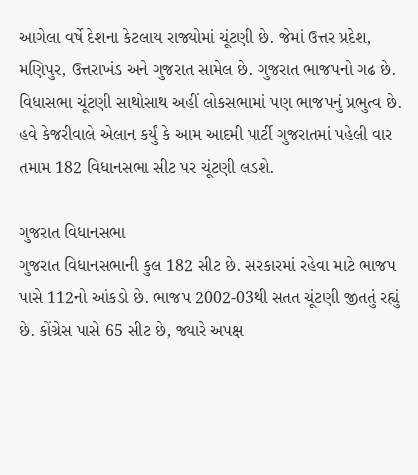આગેલા વર્ષે દેશના કેટલાય રાજ્યોમાં ચૂંટણી છે. જેમાં ઉત્તર પ્રદેશ, મણિપુર, ઉત્તરાખંડ અને ગુજરાત સામેલ છે. ગુજરાત ભાજપનો ગઢ છે. વિધાસભા ચૂંટણી સાથોસાથ અહીં લોકસભામાં પણ ભાજપનું પ્રભુત્વ છે. હવે કેજરીવાલે એલાન કર્યું કે આમ આદમી પાર્ટી ગુજરાતમાં પહેલી વાર તમામ 182 વિધાનસભા સીટ પર ચૂંટણી લડશે.

ગુજરાત વિધાનસભા
ગુજરાત વિધાનસભાની કુલ 182 સીટ છે. સરકારમાં રહેવા માટે ભાજપ પાસે 112નો આંકડો છે. ભાજપ 2002-03થી સતત ચૂંટણી જીતતું રહ્યું છે. કોંગ્રેસ પાસે 65 સીટ છે, જ્યારે અપક્ષ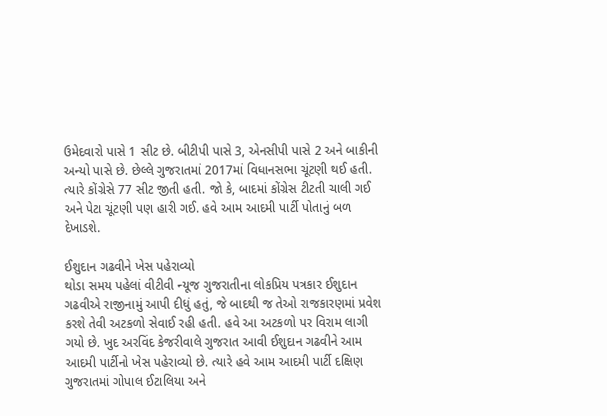ઉમેદવારો પાસે 1 સીટ છે. બીટીપી પાસે 3, એનસીપી પાસે 2 અને બાકીની અન્યો પાસે છે. છેલ્લે ગુજરાતમાં 2017માં વિધાનસભા ચૂંટણી થઈ હતી. ત્યારે કોંગ્રેસે 77 સીટ જીતી હતી. જો કે, બાદમાં કોંગ્રેસ ટીટતી ચાલી ગઈ અને પેટા ચૂંટણી પણ હારી ગઈ. હવે આમ આદમી પાર્ટી પોતાનું બળ દેખાડશે.

ઈશુદાન ગઢવીને ખેસ પહેરાવ્યો
થોડા સમય પહેલાં વીટીવી ન્યૂજ ગુજરાતીના લોકપ્રિય પત્રકાર ઈશુદાન ગઢવીએ રાજીનામું આપી દીધું હતું, જે બાદથી જ તેઓ રાજકારણમાં પ્રવેશ કરશે તેવી અટકળો સેવાઈ રહી હતી. હવે આ અટકળો પર વિરામ લાગી ગયો છે. ખુદ અરવિંદ કેજરીવાલે ગુજરાત આવી ઈશુદાન ગઢવીને આમ આદમી પાર્ટીનો ખેસ પહેરાવ્યો છે. ત્યારે હવે આમ આદમી પાર્ટી દક્ષિણ ગુજરાતમાં ગોપાલ ઈટાલિયા અને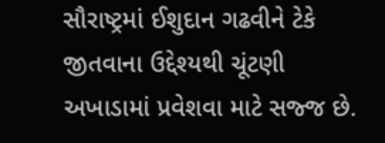સૌરાષ્ટ્રમાં ઈશુદાન ગઢવીને ટેકે જીતવાના ઉદ્દેશ્યથી ચૂંટણી અખાડામાં પ્રવેશવા માટે સજ્જ છે.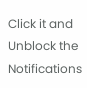Click it and Unblock the Notifications